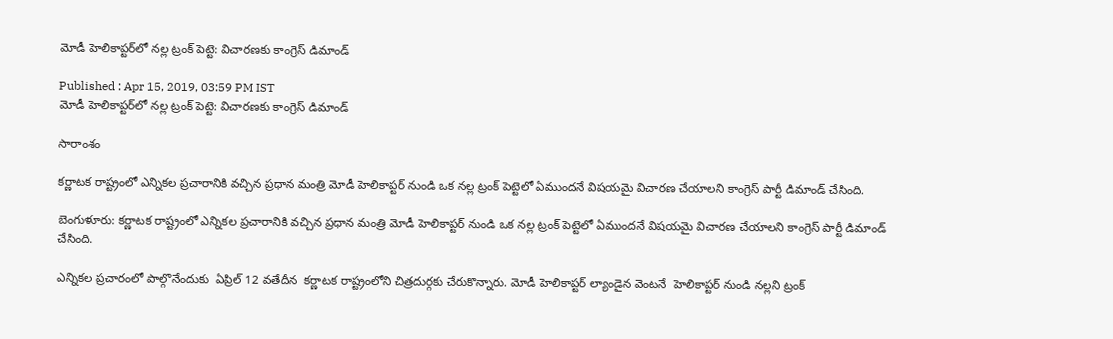మోడీ హెలికాప్టర్‌లో నల్ల ట్రంక్ పెట్టె: విచారణకు కాంగ్రెస్ డిమాండ్

Published : Apr 15, 2019, 03:59 PM IST
మోడీ హెలికాప్టర్‌లో నల్ల ట్రంక్ పెట్టె: విచారణకు కాంగ్రెస్ డిమాండ్

సారాంశం

కర్ణాటక రాష్ట్రంలో ఎన్నికల ప్రచారానికి వచ్చిన ప్రధాన మంత్రి మోడీ హెలికాప్టర్ నుండి ఒక నల్ల ట్రంక్ పెట్టెలో ఏముందనే విషయమై విచారణ చేయాలని కాంగ్రెస్ పార్టీ డిమాండ్ చేసింది.

బెంగుళూరు: కర్ణాటక రాష్ట్రంలో ఎన్నికల ప్రచారానికి వచ్చిన ప్రధాన మంత్రి మోడీ హెలికాప్టర్ నుండి ఒక నల్ల ట్రంక్ పెట్టెలో ఏముందనే విషయమై విచారణ చేయాలని కాంగ్రెస్ పార్టీ డిమాండ్ చేసింది.

ఎన్నికల ప్రచారంలో పాల్గొనేందుకు  ఏప్రిల్ 12 వతేదీన  కర్ణాటక రాష్ట్రంలోని చిత్రదుర్గకు చేరుకొన్నారు. మోడీ హెలికాప్టర్ ల్యాండైన వెంటనే  హెలికాప్టర్ నుండి నల్లని ట్రంక్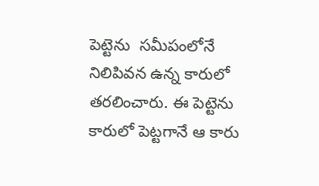పెట్టెను  సమీపంలోనే నిలిపివన ఉన్న కారులో తరలించారు. ఈ పెట్టెను కారులో పెట్టగానే ఆ కారు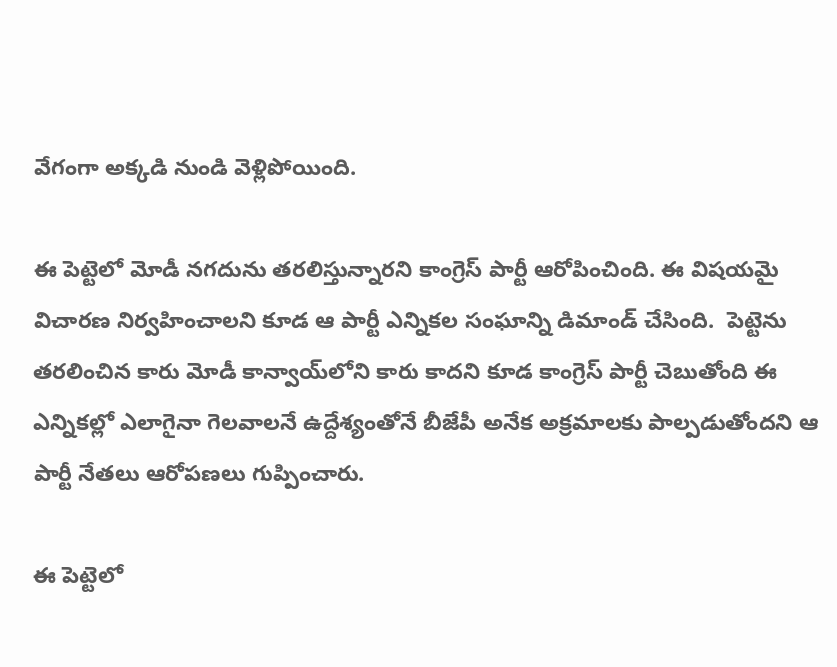వేగంగా అక్కడి నుండి వెళ్లిపోయింది.

ఈ పెట్టెలో మోడీ నగదును తరలిస్తున్నారని కాంగ్రెస్ పార్టీ ఆరోపించింది. ఈ విషయమై విచారణ నిర్వహించాలని కూడ ఆ పార్టీ ఎన్నికల సంఘాన్ని డిమాండ్ చేసింది.  పెట్టెను తరలించిన కారు మోడీ కాన్వాయ్‌లోని కారు కాదని కూడ కాంగ్రెస్ పార్టీ చెబుతోంది ఈ ఎన్నికల్లో ఎలాగైనా గెలవాలనే ఉద్దేశ్యంతోనే బీజేపీ అనేక అక్రమాలకు పాల్పడుతోందని ఆ పార్టీ నేతలు ఆరోపణలు గుప్పించారు.

ఈ పెట్టెలో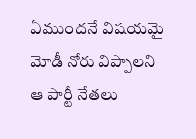ఏముందనే విషయమై మోడీ నోరు విప్పాలని ఆ పార్టీ నేతలు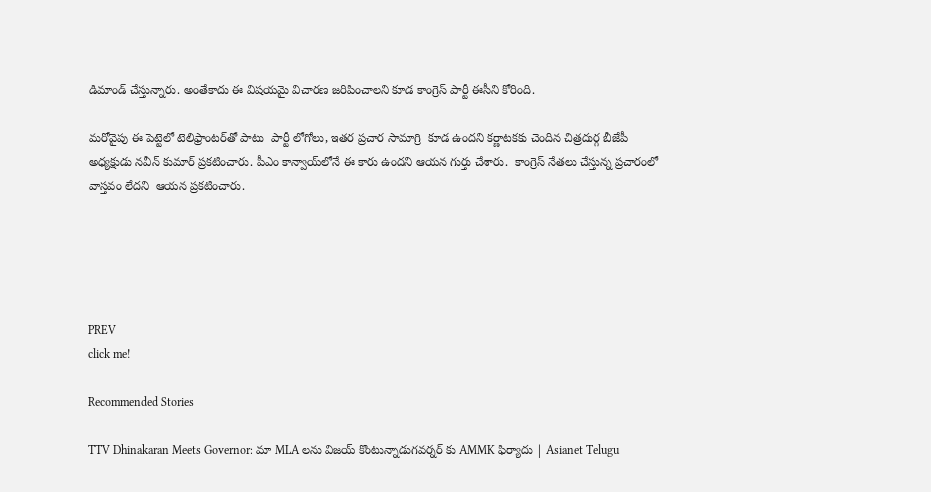డిమాండ్ చేస్తున్నారు. అంతేకాదు ఈ విషయమై విచారణ జరిపించాలని కూడ కాంగ్రెస్ పార్టీ ఈసీని కోరింది.

మరోవైపు ఈ పెట్టెలో టెలిఫ్రాంటర్‌తో పాటు  పార్టీ లోగోలు, ఇతర ప్రచార సామాగ్రి  కూడ ఉందని కర్ణాటకకు చెందిన చిత్రదుర్గ బీజేపీ అధ్యక్షుడు నవీన్ కుమార్ ప్రకటించారు. పీఎం కాన్వాయ్‌లోనే ఈ కారు ఉందని ఆయన గుర్తు చేశారు.  కాంగ్రెస్ నేతలు చేస్తున్న ప్రచారంలో వాస్తవం లేదని  ఆయన ప్రకటించారు.





PREV
click me!

Recommended Stories

TTV Dhinakaran Meets Governor: మా MLA లను విజయ్ కొంటున్నాడుగవర్నర్ కు AMMK ఫిర్యాదు | Asianet Telugu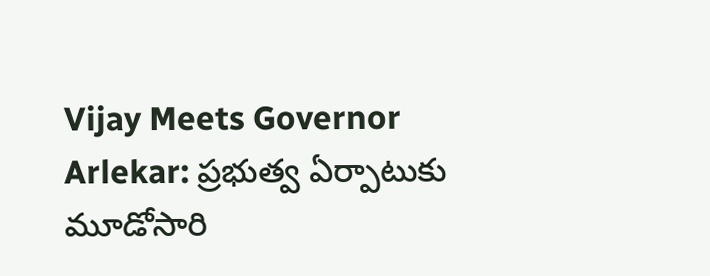Vijay Meets Governor Arlekar: ప్రభుత్వ ఏర్పాటుకు మూడోసారి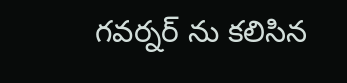గవర్నర్ ను కలిసిన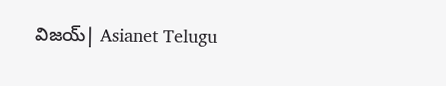విజయ్| Asianet Telugu